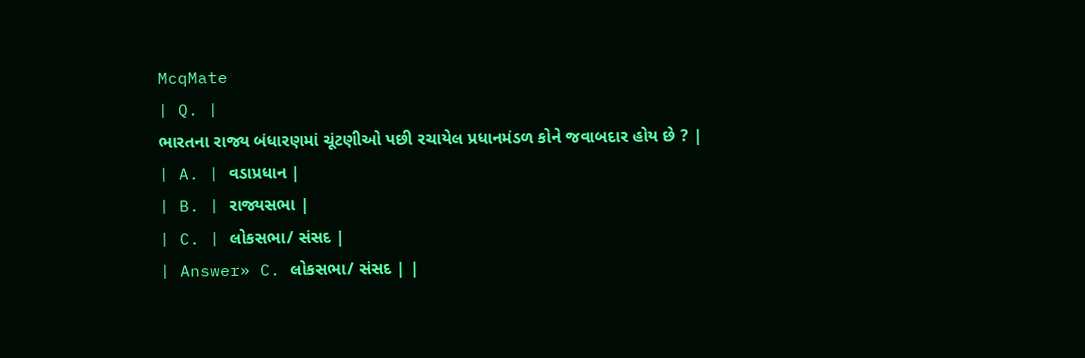McqMate
| Q. |
ભારતના રાજ્ય બંધારણમાં ચૂંટણીઓ પછી રચાયેલ પ્રધાનમંડળ કોને જવાબદાર હોય છે ? |
| A. | વડાપ્રધાન |
| B. | રાજ્યસભા |
| C. | લોકસભા/ સંસદ |
| Answer» C. લોકસભા/ સંસદ | |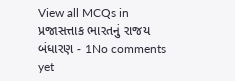View all MCQs in
પ્રજાસત્તાક ભારતનું રાજય બંધારણ - 1No comments yet